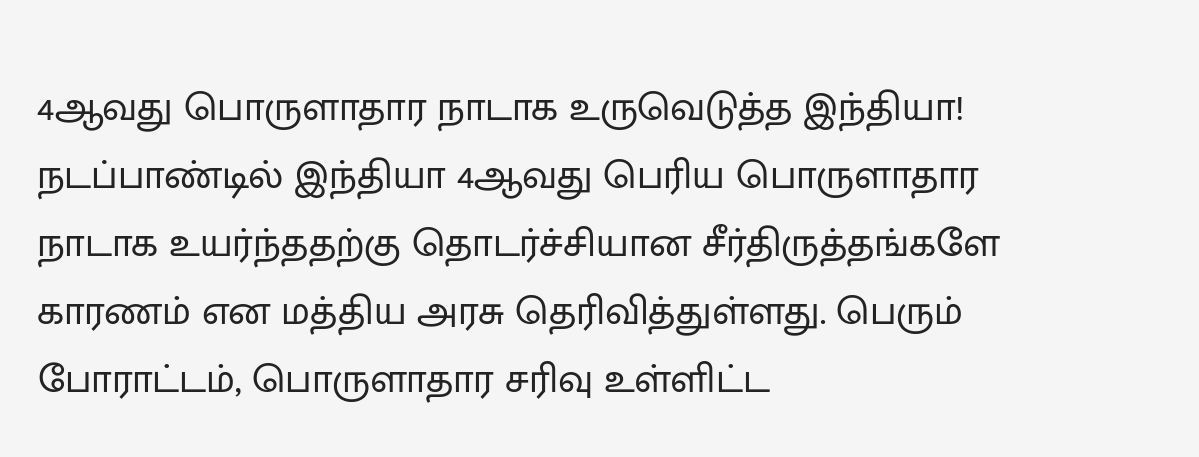4ஆவது பொருளாதார நாடாக உருவெடுத்த இந்தியா!
நடப்பாண்டில் இந்தியா 4ஆவது பெரிய பொருளாதார நாடாக உயர்ந்ததற்கு தொடர்ச்சியான சீர்திருத்தங்களே காரணம் என மத்திய அரசு தெரிவித்துள்ளது. பெரும் போராட்டம், பொருளாதார சரிவு உள்ளிட்ட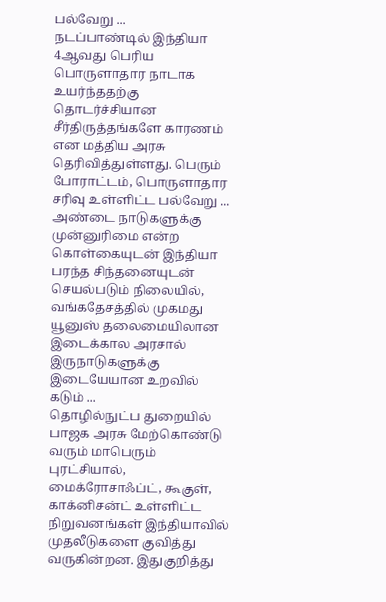பல்வேறு ...
நடப்பாண்டில் இந்தியா 4ஆவது பெரிய பொருளாதார நாடாக உயர்ந்ததற்கு தொடர்ச்சியான சீர்திருத்தங்களே காரணம் என மத்திய அரசு தெரிவித்துள்ளது. பெரும் போராட்டம், பொருளாதார சரிவு உள்ளிட்ட பல்வேறு ...
அண்டை நாடுகளுக்கு முன்னுரிமை என்ற கொள்கையுடன் இந்தியா பரந்த சிந்தனையுடன் செயல்படும் நிலையில், வங்கதேசத்தில் முகமது யூனுஸ் தலைமையிலான இடைக்கால அரசால் இருநாடுகளுக்கு இடையேயான உறவில் கடும் ...
தொழில்நுட்ப துறையில் பாஜக அரசு மேற்கொண்டு வரும் மாபெரும் புரட்சியால், மைக்ரோசாஃப்ட், கூகுள், காக்னிசன்ட் உள்ளிட்ட நிறுவனங்கள் இந்தியாவில் முதலீடுகளை குவித்து வருகின்றன. இதுகுறித்து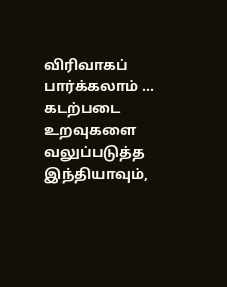விரிவாகப் பார்க்கலாம் ...
கடற்படை உறவுகளை வலுப்படுத்த இந்தியாவும்,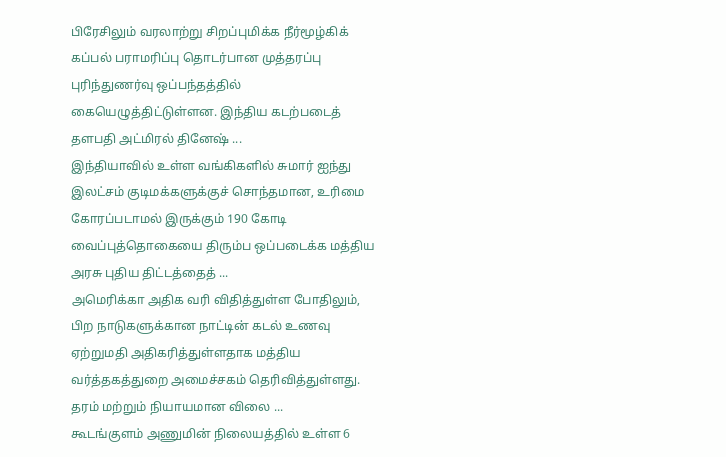பிரேசிலும் வரலாற்று சிறப்புமிக்க நீர்மூழ்கிக் கப்பல் பராமரிப்பு தொடர்பான முத்தரப்பு புரிந்துணர்வு ஒப்பந்தத்தில் கையெழுத்திட்டுள்ளன. இந்திய கடற்படைத் தளபதி அட்மிரல் தினேஷ் ...
இந்தியாவில் உள்ள வங்கிகளில் சுமார் ஐந்து இலட்சம் குடிமக்களுக்குச் சொந்தமான, உரிமை கோரப்படாமல் இருக்கும் 190 கோடி வைப்புத்தொகையை திரும்ப ஒப்படைக்க மத்திய அரசு புதிய திட்டத்தைத் ...
அமெரிக்கா அதிக வரி விதித்துள்ள போதிலும், பிற நாடுகளுக்கான நாட்டின் கடல் உணவு ஏற்றுமதி அதிகரித்துள்ளதாக மத்திய வர்த்தகத்துறை அமைச்சகம் தெரிவித்துள்ளது. தரம் மற்றும் நியாயமான விலை ...
கூடங்குளம் அணுமின் நிலையத்தில் உள்ள 6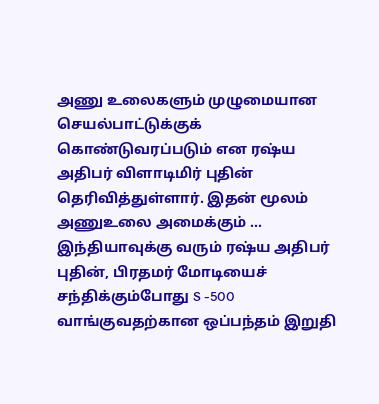அணு உலைகளும் முழுமையான செயல்பாட்டுக்குக் கொண்டுவரப்படும் என ரஷ்ய அதிபர் விளாடிமிர் புதின் தெரிவித்துள்ளார். இதன் மூலம் அணுஉலை அமைக்கும் ...
இந்தியாவுக்கு வரும் ரஷ்ய அதிபர் புதின், பிரதமர் மோடியைச் சந்திக்கும்போது S -500 வாங்குவதற்கான ஒப்பந்தம் இறுதி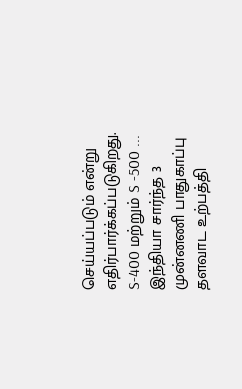செய்யப்படும் என்று எதிர்பார்க்கப்படுகிறது. S-400 மற்றும் S -500 ...
இந்தியா சார்ந்த 3 முன்னணி பாதுகாப்பு தளவாட உற்பத்தி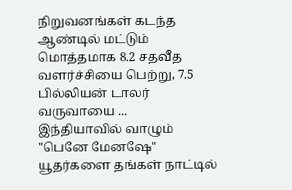நிறுவனங்கள் கடந்த ஆண்டில் மட்டும் மொத்தமாக 8.2 சதவீத வளர்ச்சியை பெற்று, 7.5 பில்லியன் டாலர் வருவாயை ...
இந்தியாவில் வாழும் "பெனே மேனஷே" யூதர்களை தங்கள் நாட்டில்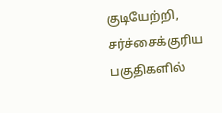குடியேற்றி, சர்ச்சைக்குரிய பகுதிகளில்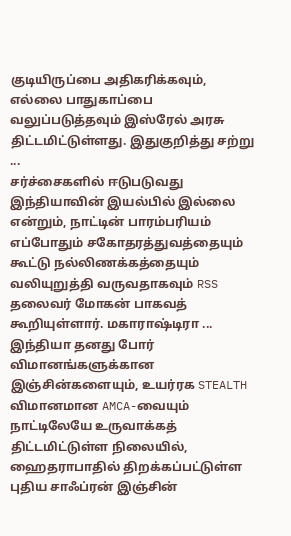குடியிருப்பை அதிகரிக்கவும், எல்லை பாதுகாப்பை வலுப்படுத்தவும் இஸ்ரேல் அரசு திட்டமிட்டுள்ளது. இதுகுறித்து சற்று ...
சர்ச்சைகளில் ஈடுபடுவது இந்தியாவின் இயல்பில் இல்லை என்றும், நாட்டின் பாரம்பரியம் எப்போதும் சகோதரத்துவத்தையும் கூட்டு நல்லிணக்கத்தையும் வலியுறுத்தி வருவதாகவும் RSS தலைவர் மோகன் பாகவத் கூறியுள்ளார். மகாராஷ்டிரா ...
இந்தியா தனது போர் விமானங்களுக்கான இஞ்சின்களையும், உயர்ரக STEALTH விமானமான AMCA-வையும் நாட்டிலேயே உருவாக்கத் திட்டமிட்டுள்ள நிலையில், ஹைதராபாதில் திறக்கப்பட்டுள்ள புதிய சாஃப்ரன் இஞ்சின்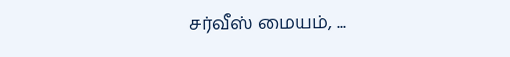சர்வீஸ் மையம், ...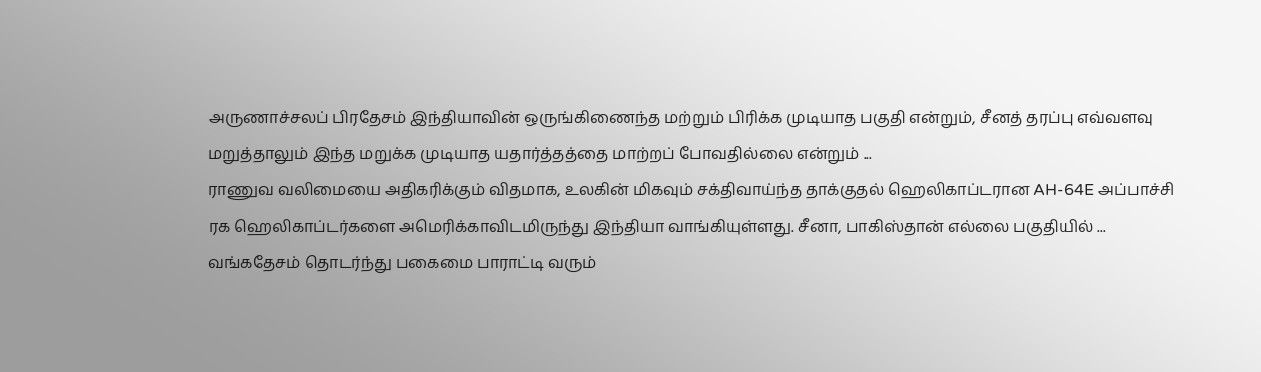அருணாச்சலப் பிரதேசம் இந்தியாவின் ஒருங்கிணைந்த மற்றும் பிரிக்க முடியாத பகுதி என்றும், சீனத் தரப்பு எவ்வளவு மறுத்தாலும் இந்த மறுக்க முடியாத யதார்த்தத்தை மாற்றப் போவதில்லை என்றும் ...
ராணுவ வலிமையை அதிகரிக்கும் விதமாக, உலகின் மிகவும் சக்திவாய்ந்த தாக்குதல் ஹெலிகாப்டரான AH-64E அப்பாச்சி ரக ஹெலிகாப்டர்களை அமெரிக்காவிடமிருந்து இந்தியா வாங்கியுள்ளது. சீனா, பாகிஸ்தான் எல்லை பகுதியில் ...
வங்கதேசம் தொடர்ந்து பகைமை பாராட்டி வரும்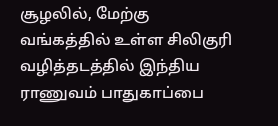சூழலில், மேற்கு வங்கத்தில் உள்ள சிலிகுரி வழித்தடத்தில் இந்திய ராணுவம் பாதுகாப்பை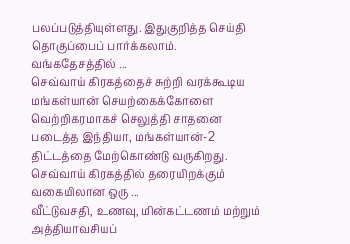பலப்படுத்தியுள்ளது. இதுகுறித்த செய்தி தொகுப்பைப் பார்க்கலாம். வங்கதேசத்தில் ...
செவ்வாய் கிரகத்தைச் சுற்றி வரக்கூடிய மங்கள்யான் செயற்கைக்கோளை வெற்றிகரமாகச் செலுத்தி சாதனை படைத்த இந்தியா, மங்கள்யான்-2 திட்டத்தை மேற்கொண்டு வருகிறது. செவ்வாய் கிரகத்தில் தரையிறக்கும் வகையிலான ஒரு ...
வீட்டுவசதி, உணவு, மின்கட்டணம் மற்றும் அத்தியாவசியப்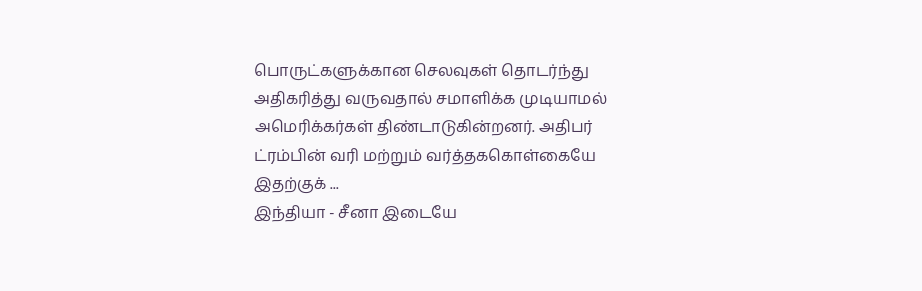பொருட்களுக்கான செலவுகள் தொடர்ந்து அதிகரித்து வருவதால் சமாளிக்க முடியாமல் அமெரிக்கர்கள் திண்டாடுகின்றனர். அதிபர் ட்ரம்பின் வரி மற்றும் வர்த்தககொள்கையே இதற்குக் ...
இந்தியா - சீனா இடையே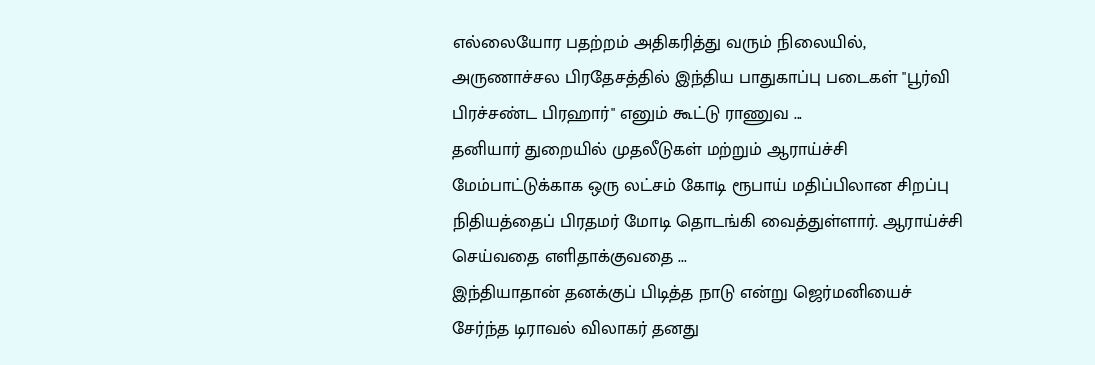எல்லையோர பதற்றம் அதிகரித்து வரும் நிலையில், அருணாச்சல பிரதேசத்தில் இந்திய பாதுகாப்பு படைகள் "பூர்வி பிரச்சண்ட பிரஹார்" எனும் கூட்டு ராணுவ ...
தனியார் துறையில் முதலீடுகள் மற்றும் ஆராய்ச்சி மேம்பாட்டுக்காக ஒரு லட்சம் கோடி ரூபாய் மதிப்பிலான சிறப்பு நிதியத்தைப் பிரதமர் மோடி தொடங்கி வைத்துள்ளார். ஆராய்ச்சி செய்வதை எளிதாக்குவதை ...
இந்தியாதான் தனக்குப் பிடித்த நாடு என்று ஜெர்மனியைச் சேர்ந்த டிராவல் விலாகர் தனது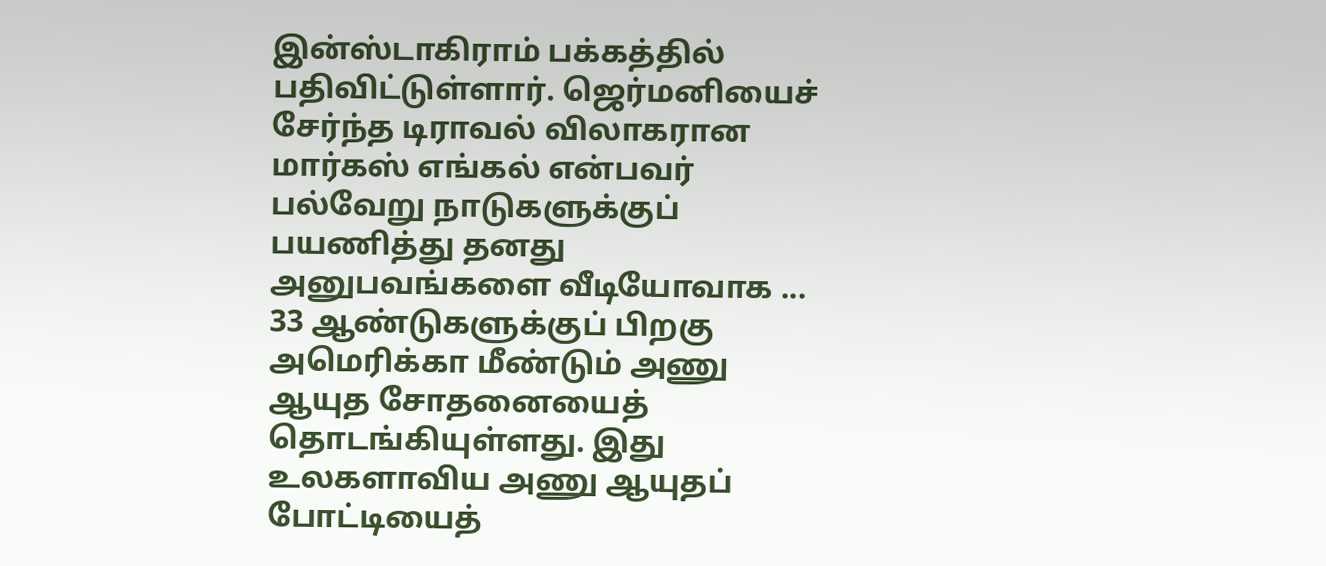இன்ஸ்டாகிராம் பக்கத்தில் பதிவிட்டுள்ளார். ஜெர்மனியைச் சேர்ந்த டிராவல் விலாகரான மார்கஸ் எங்கல் என்பவர் பல்வேறு நாடுகளுக்குப் பயணித்து தனது அனுபவங்களை வீடியோவாக ...
33 ஆண்டுகளுக்குப் பிறகு அமெரிக்கா மீண்டும் அணு ஆயுத சோதனையைத் தொடங்கியுள்ளது. இது உலகளாவிய அணு ஆயுதப் போட்டியைத்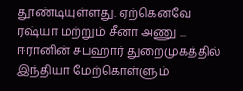தூண்டியுள்ளது. ஏற்கெனவே ரஷ்யா மற்றும் சீனா அணு ...
ஈரானின் சபஹார் துறைமுகத்தில் இந்தியா மேற்கொள்ளும்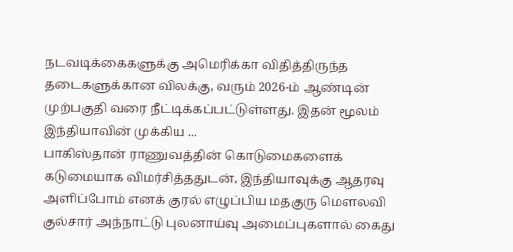நடவடிக்கைகளுக்கு அமெரிக்கா விதித்திருந்த தடைகளுக்கான விலக்கு, வரும் 2026-ம் ஆண்டின் முற்பகுதி வரை நீட்டிக்கப்பட்டுள்ளது. இதன் மூலம் இந்தியாவின் முக்கிய ...
பாகிஸ்தான் ராணுவத்தின் கொடுமைகளைக் கடுமையாக விமர்சித்ததுடன், இந்தியாவுக்கு ஆதரவு அளிப்போம் எனக் குரல் எழுப்பிய மதகுரு மௌலவி குல்சார் அந்நாட்டு புலனாய்வு அமைப்புகளால் கைது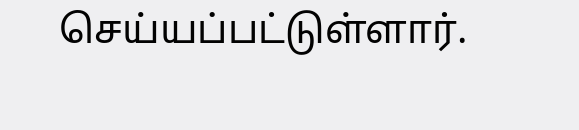செய்யப்பட்டுள்ளார்.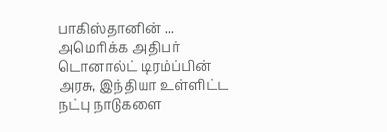பாகிஸ்தானின் ...
அமெரிக்க அதிபர் டொனால்ட் டிரம்ப்பின் அரசு, இந்தியா உள்ளிட்ட நட்பு நாடுகளை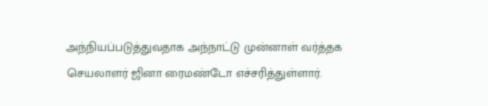அந்நியப்படுத்துவதாக அந்நாட்டு முன்னாள் வர்த்தக செயலாளர் ஜினா ரைமண்டோ எச்சரித்துள்ளார்.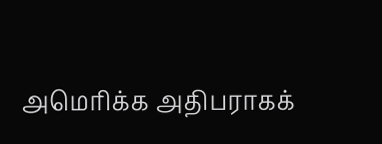அமெரிக்க அதிபராகக்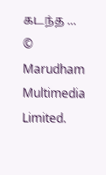கடந்த ...
© Marudham Multimedia Limited.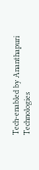Tech-enabled by Ananthapuri Technologies